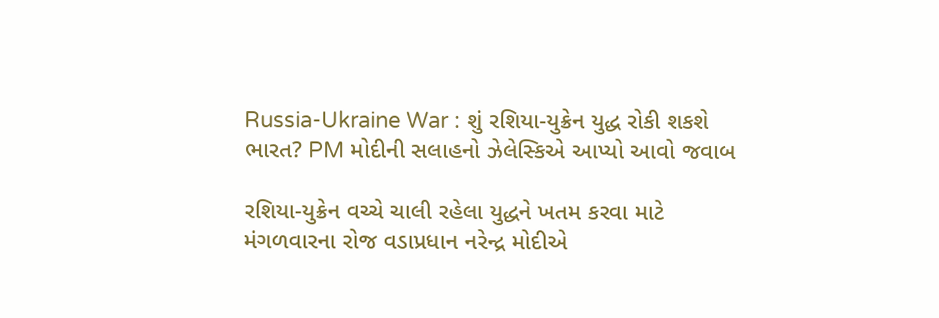Russia-Ukraine War : શું રશિયા-યુક્રેન યુદ્ધ રોકી શકશે ભારત? PM મોદીની સલાહનો ઝેલેસ્કિએ આપ્યો આવો જવાબ

રશિયા-યુક્રેન વચ્ચે ચાલી રહેલા યુદ્ધને ખતમ કરવા માટે મંગળવારના રોજ વડાપ્રધાન નરેન્દ્ર મોદીએ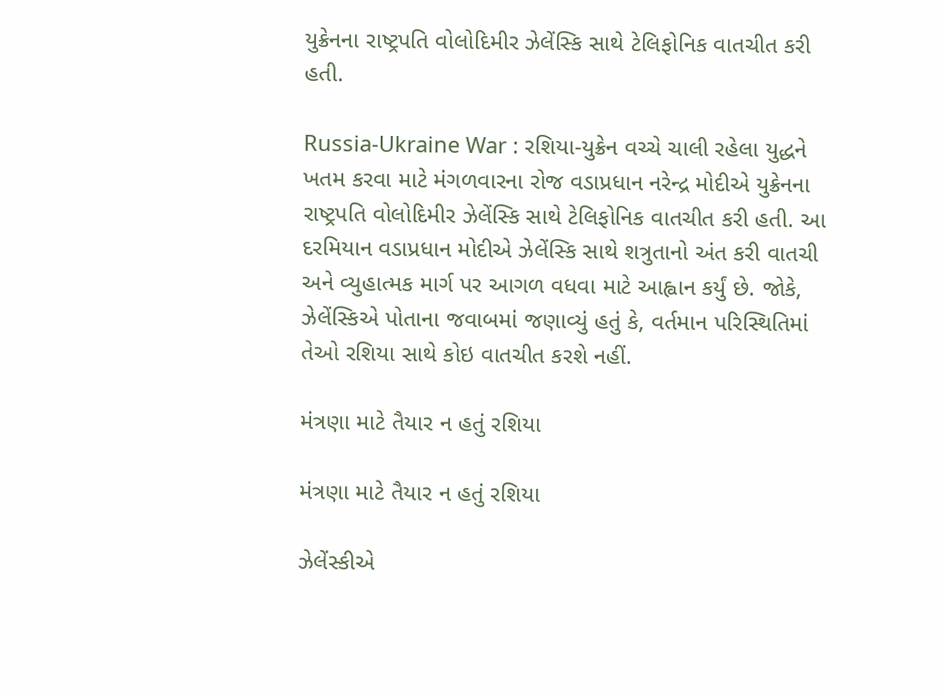યુક્રેનના રાષ્ટ્રપતિ વોલોદિમીર ઝેલેંસ્કિ સાથે ટેલિફોનિક વાતચીત કરી હતી.

Russia-Ukraine War : રશિયા-યુક્રેન વચ્ચે ચાલી રહેલા યુદ્ધને ખતમ કરવા માટે મંગળવારના રોજ વડાપ્રધાન નરેન્દ્ર મોદીએ યુક્રેનના રાષ્ટ્રપતિ વોલોદિમીર ઝેલેંસ્કિ સાથે ટેલિફોનિક વાતચીત કરી હતી. આ દરમિયાન વડાપ્રધાન મોદીએ ઝેલેંસ્કિ સાથે શત્રુતાનો અંત કરી વાતચી અને વ્યુહાત્મક માર્ગ પર આગળ વધવા માટે આહ્વાન કર્યું છે. જોકે, ઝેલેંસ્કિએ પોતાના જવાબમાં જણાવ્યું હતું કે, વર્તમાન પરિસ્થિતિમાં તેઓ રશિયા સાથે કોઇ વાતચીત કરશે નહીં.

મંત્રણા માટે તૈયાર ન હતું રશિયા

મંત્રણા માટે તૈયાર ન હતું રશિયા

ઝેલેંસ્કીએ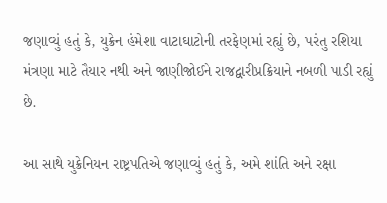જણાવ્યું હતું કે, યુક્રેન હંમેશા વાટાઘાટોની તરફેણમાં રહ્યું છે, પરંતુ રશિયા મંત્રણા માટે તૈયાર નથી અને જાણીજોઈને રાજદ્વારીપ્રક્રિયાને નબળી પાડી રહ્યું છે.

આ સાથે યુક્રેનિયન રાષ્ટ્રપતિએ જણાવ્યું હતું કે, અમે શાંતિ અને રક્ષા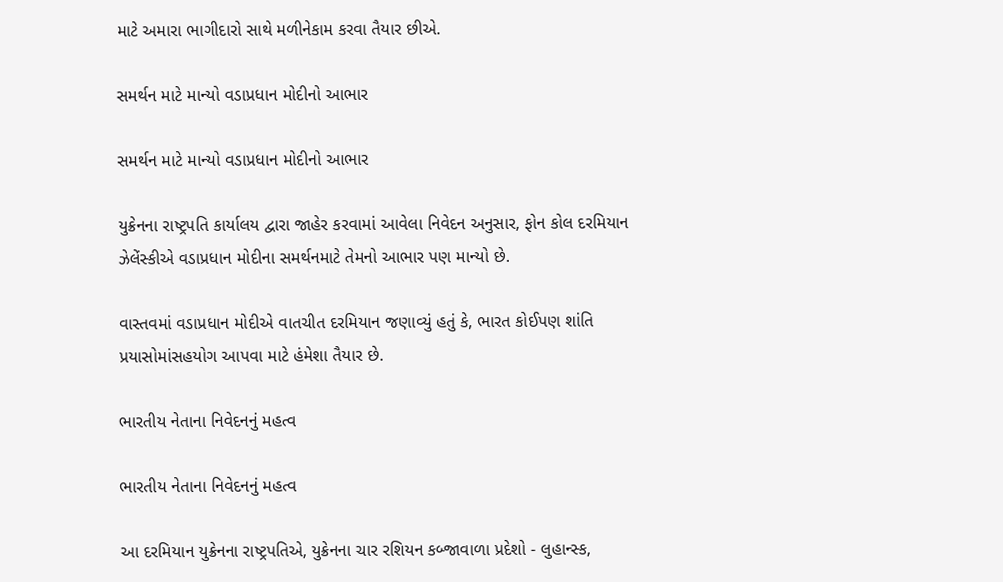માટે અમારા ભાગીદારો સાથે મળીનેકામ કરવા તૈયાર છીએ.

સમર્થન માટે માન્યો વડાપ્રધાન મોદીનો આભાર

સમર્થન માટે માન્યો વડાપ્રધાન મોદીનો આભાર

યુક્રેનના રાષ્ટ્રપતિ કાર્યાલય દ્વારા જાહેર કરવામાં આવેલા નિવેદન અનુસાર, ફોન કોલ દરમિયાન ઝેલેંસ્કીએ વડાપ્રધાન મોદીના સમર્થનમાટે તેમનો આભાર પણ માન્યો છે.

વાસ્તવમાં વડાપ્રધાન મોદીએ વાતચીત દરમિયાન જણાવ્યું હતું કે, ભારત કોઈપણ શાંતિ પ્રયાસોમાંસહયોગ આપવા માટે હંમેશા તૈયાર છે.

ભારતીય નેતાના નિવેદનનું મહત્વ

ભારતીય નેતાના નિવેદનનું મહત્વ

આ દરમિયાન યુક્રેનના રાષ્ટ્રપતિએ, યુક્રેનના ચાર રશિયન કબ્જાવાળા પ્રદેશો - લુહાન્સ્ક,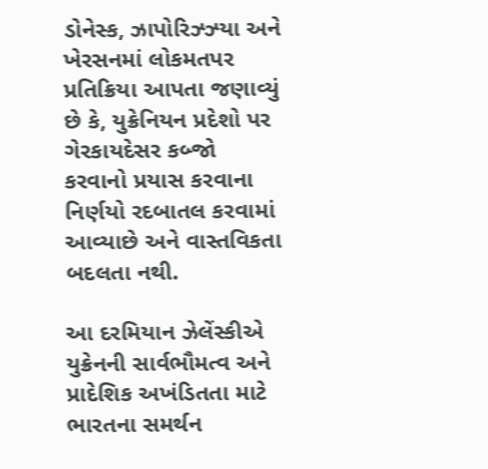ડોનેસ્ક, ઝાપોરિઝ્ઝ્યા અને ખેરસનમાં લોકમતપર પ્રતિક્રિયા આપતા જણાવ્યું છે કે, યુક્રેનિયન પ્રદેશો પર ગેરકાયદેસર કબ્જો કરવાનો પ્રયાસ કરવાના નિર્ણયો રદબાતલ કરવામાં આવ્યાછે અને વાસ્તવિકતા બદલતા નથી.

આ દરમિયાન ઝેલેંસ્કીએ યુક્રેનની સાર્વભૌમત્વ અને પ્રાદેશિક અખંડિતતા માટે ભારતના સમર્થન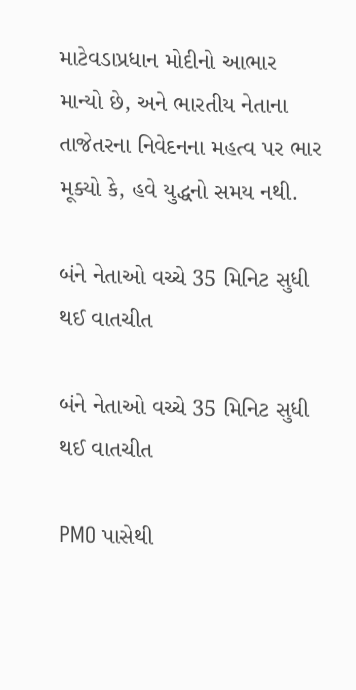માટેવડાપ્રધાન મોદીનો આભાર માન્યો છે, અને ભારતીય નેતાના તાજેતરના નિવેદનના મહત્વ પર ભાર મૂક્યો કે, હવે યુદ્ધનો સમય નથી.

બંને નેતાઓ વચ્ચે 35 મિનિટ સુધી થઈ વાતચીત

બંને નેતાઓ વચ્ચે 35 મિનિટ સુધી થઈ વાતચીત

PMO પાસેથી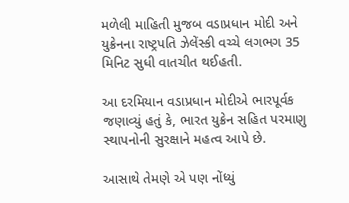મળેલી માહિતી મુજબ વડાપ્રધાન મોદી અને યુક્રેનના રાષ્ટ્રપતિ ઝેલેંસ્કી વચ્ચે લગભગ 35 મિનિટ સુધી વાતચીત થઈહતી.

આ દરમિયાન વડાપ્રધાન મોદીએ ભારપૂર્વક જણાવ્યું હતું કે, ભારત યુક્રેન સહિત પરમાણુ સ્થાપનોની સુરક્ષાને મહત્વ આપે છે.

આસાથે તેમણે એ પણ નોંધ્યું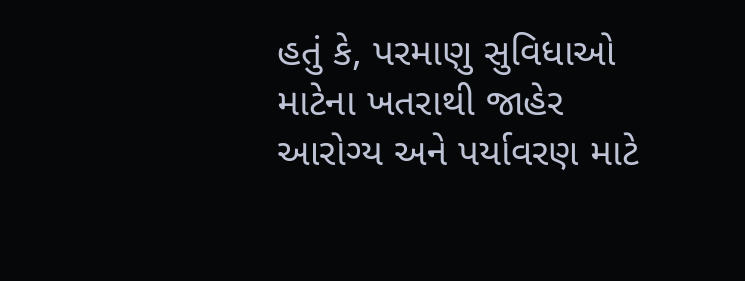હતું કે, પરમાણુ સુવિધાઓ માટેના ખતરાથી જાહેર આરોગ્ય અને પર્યાવરણ માટે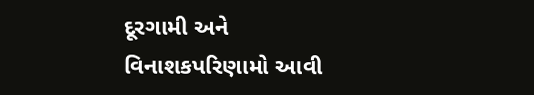દૂરગામી અને વિનાશકપરિણામો આવી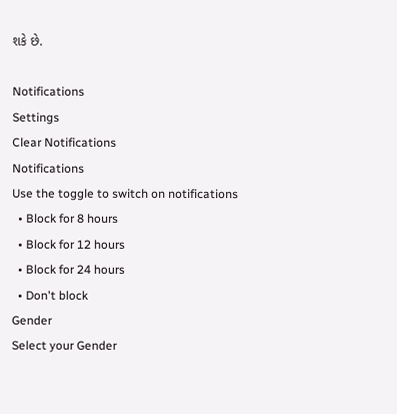શકે છે.

Notifications
Settings
Clear Notifications
Notifications
Use the toggle to switch on notifications
  • Block for 8 hours
  • Block for 12 hours
  • Block for 24 hours
  • Don't block
Gender
Select your Gender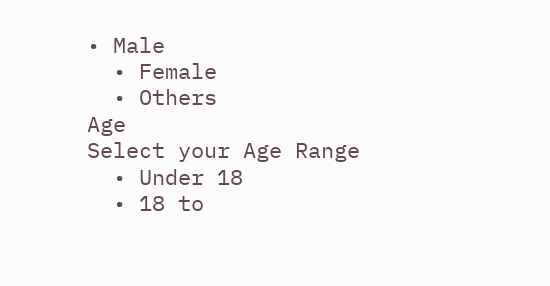• Male
  • Female
  • Others
Age
Select your Age Range
  • Under 18
  • 18 to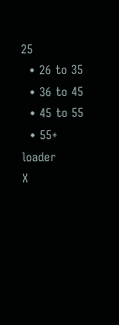25
  • 26 to 35
  • 36 to 45
  • 45 to 55
  • 55+
loader
X